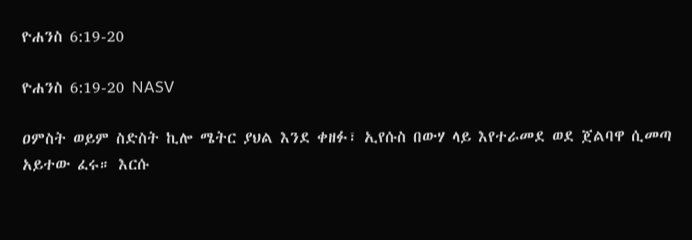ዮሐንስ 6:19-20

ዮሐንስ 6:19-20 NASV

ዐምስት ወይም ስድስት ኪሎ ሜትር ያህል እንደ ቀዘፉ፣ ኢየሱስ በውሃ ላይ እየተራመደ ወደ ጀልባዋ ሲመጣ አይተው ፈሩ። እርሱ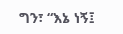ግን፣ “እኔ ነኝ፤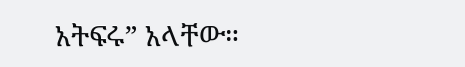አትፍሩ” አላቸው።